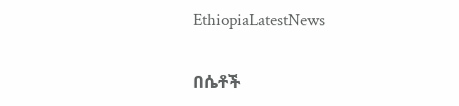EthiopiaLatestNews

በሴቶች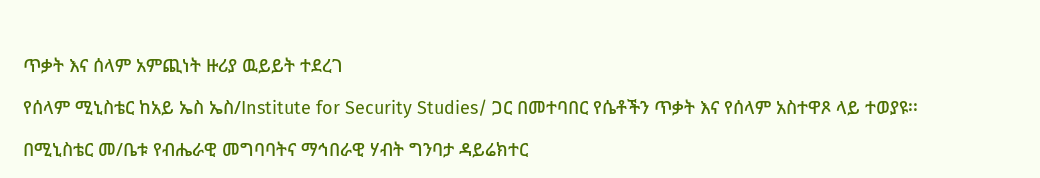ጥቃት እና ሰላም አምጪነት ዙሪያ ዉይይት ተደረገ

የሰላም ሚኒስቴር ከአይ ኤስ ኤስ/Institute for Security Studies/ ጋር በመተባበር የሴቶችን ጥቃት እና የሰላም አስተዋጾ ላይ ተወያዩ፡፡

በሚኒስቴር መ/ቤቱ የብሔራዊ መግባባትና ማኅበራዊ ሃብት ግንባታ ዳይሬክተር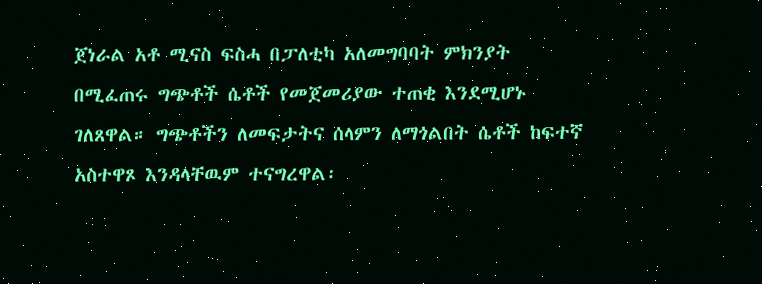ጀነራል አቶ ሚናስ ፍስሓ በፓለቲካ አለመግባባት ምክንያት በሚፈጠሩ ግጭቶች ሴቶች የመጀመሪያው ተጠቂ እንደሚሆኑ ገለጸዋል። ግጭቶችን ለመፍታትና ሰላምን ለማጎልበት ሴቶች ከፍተኛ አስተዋጾ እንዳላቸዉም ተናግረዋል፡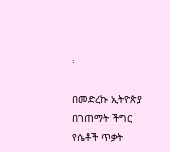፡

በመድረኩ ኢትዮጵያ በገጠማት ችግር የሴቶች ጥቃት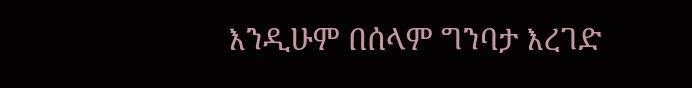እንዲሁም በሰላም ግንባታ እረገድ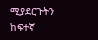ሚያደርጉትን ከፍተኛ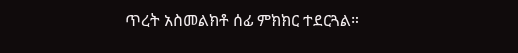ጥረት አስመልክቶ ሰፊ ምክክር ተደርጓል።